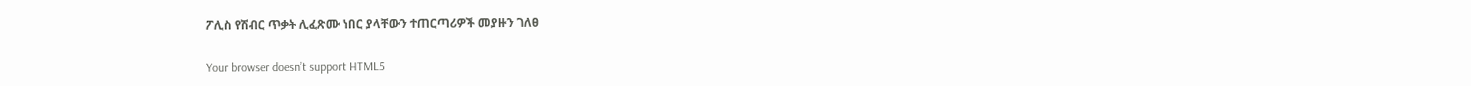ፖሊስ የሽብር ጥቃት ሊፈጽሙ ነበር ያላቸውን ተጠርጣሪዎች መያዙን ገለፀ

Your browser doesn’t support HTML5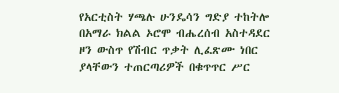የአርቲስት ሃጫሉ ሁንዴሳን ግድያ ተከትሎ በአማራ ክልል ኦሮሞ ብሔረሰብ አስተዳደር ዞን ውስጥ የሽብር ጥቃት ሊፈጽሙ ነበር ያላቸውን ተጠርጣሪዎች በቁጥጥር ሥር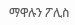ማዋሉን ፖሊስ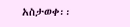አስታወቀ፡፡